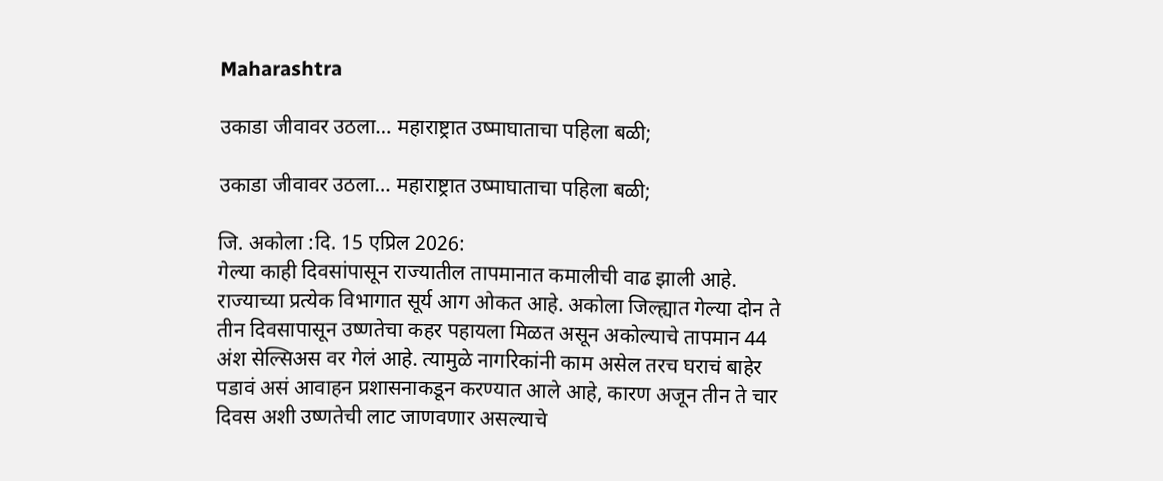Maharashtra

उकाडा जीवावर उठला… महाराष्ट्रात उष्माघाताचा पहिला बळी;

उकाडा जीवावर उठला… महाराष्ट्रात उष्माघाताचा पहिला बळी;

जि. अकोला :दि. 15 एप्रिल 2026:
गेल्या काही दिवसांपासून राज्यातील तापमानात कमालीची वाढ झाली आहे. राज्याच्या प्रत्येक विभागात सूर्य आग ओकत आहे. अकोला जिल्ह्यात गेल्या दोन ते तीन दिवसापासून उष्णतेचा कहर पहायला मिळत असून अकोल्याचे तापमान 44 अंश सेल्सिअस वर गेलं आहे. त्यामुळे नागरिकांनी काम असेल तरच घराचं बाहेर पडावं असं आवाहन प्रशासनाकडून करण्यात आले आहे, कारण अजून तीन ते चार दिवस अशी उष्णतेची लाट जाणवणार असल्याचे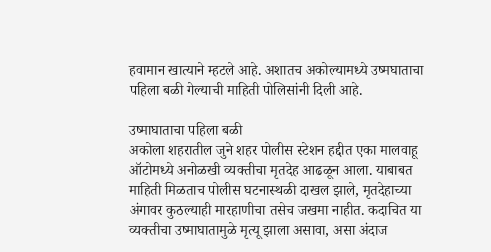हवामान खात्याने म्हटले आहे. अशातच अकोल्यामध्ये उष्मघाताचा पहिला बळी गेल्याची माहिती पोलिसांनी दिली आहे.

उष्माघाताचा पहिला बळी
अकोला शहरातील जुने शहर पोलीस स्टेशन हद्दीत एका मालवाहू ऑटोमध्ये अनोळखी व्यक्तीचा मृतदेह आढळून आला. याबाबत माहिती मिळताच पोलीस घटनास्थळी दाखल झाले, मृतदेहाच्या अंगावर कुठल्याही मारहाणीचा तसेच जखमा नाहीत. कदाचित या व्यक्तीचा उष्माघातामुळे मृत्यू झाला असावा, असा अंदाज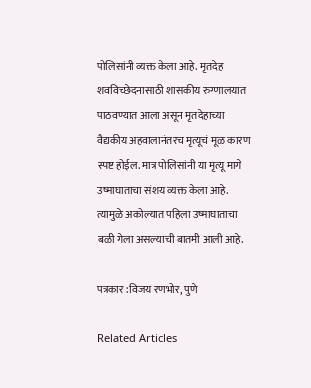पोलिसांनी व्यक्त केला आहे. मृतदेह शवविच्छेदनासाठी शासकीय रुग्णालयात पाठवण्यात आला असून मृतदेहाच्या वैद्यकीय अहवालानंतरच मृत्यूचं मूळ कारण स्पष्ट होईल. मात्र पोलिसांनी या मृत्यू मागे उष्माघाताचा संशय व्यक्त केला आहे. त्यामुळे अकोल्यात पहिला उष्माघाताचा बळी गेला असल्याची बातमी आली आहे.

पत्रकार :विजय रणभोर, पुणे

Related Articles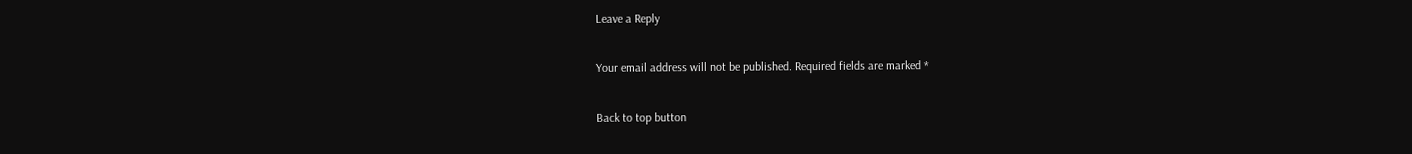Leave a Reply

Your email address will not be published. Required fields are marked *

Back to top button